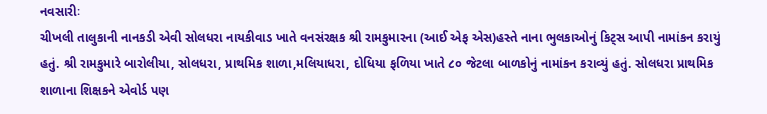નવસારીઃ
ચીખલી તાલુકાની નાનકડી એવી સોલધરા નાયકીવાડ ખાતે વનસંરક્ષક શ્રી રામકુમારના (આઈ એફ એસ)હસ્તે નાના ભુલકાઓનું કિટ્સ આપી નામાંકન કરાયું હતું. શ્રી રામકુમારે બારોલીયા, સોલધરા, પ્રાથમિક શાળા,મલિયાધરા, દોધિયા ફળિયા ખાતે ૮૦ જેટલા બાળકોનું નામાંકન કરાવ્યું હતું. સોલધરા પ્રાથમિક શાળાના શિક્ષકને એવોર્ડ પણ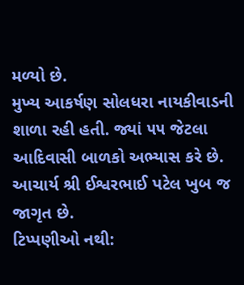મળ્યો છે.
મુખ્ય આકર્ષણ સોલધરા નાયકીવાડની શાળા રહી હતી. જ્યાં ૫૫ જેટલા આદિવાસી બાળકો અભ્યાસ કરે છે. આચાર્ય શ્રી ઈશ્વરભાઈ પટેલ ખુબ જ જાગૃત છે.
ટિપ્પણીઓ નથી: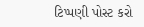ટિપ્પણી પોસ્ટ કરો